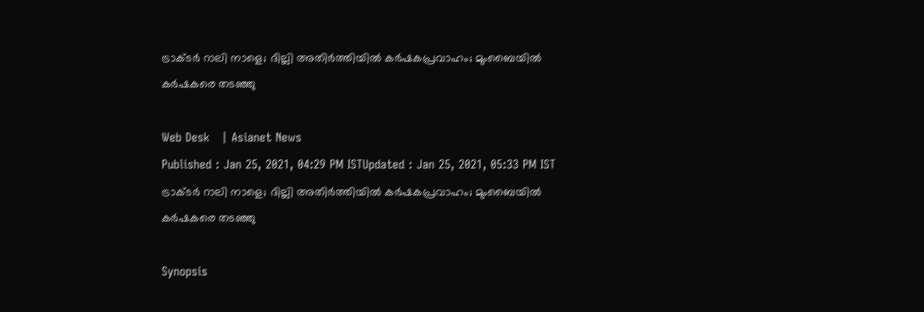ട്രാക്ടർ റാലി നാളെ; ദില്ലി അതിർത്തിയിൽ കർഷകപ്രവാഹം; മുംബൈയിൽ കർഷകരെ തടഞ്ഞു

Web Desk   | Asianet News
Published : Jan 25, 2021, 04:29 PM ISTUpdated : Jan 25, 2021, 05:33 PM IST
ട്രാക്ടർ റാലി നാളെ; ദില്ലി അതിർത്തിയിൽ കർഷകപ്രവാഹം; മുംബൈയിൽ കർഷകരെ തടഞ്ഞു

Synopsis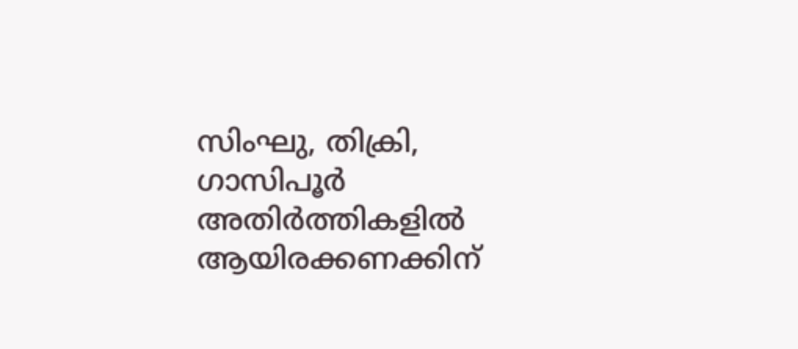സിംഘു, തിക്രി, ഗാസിപൂർ അതിർത്തികളിൽ ആയിരക്കണക്കിന്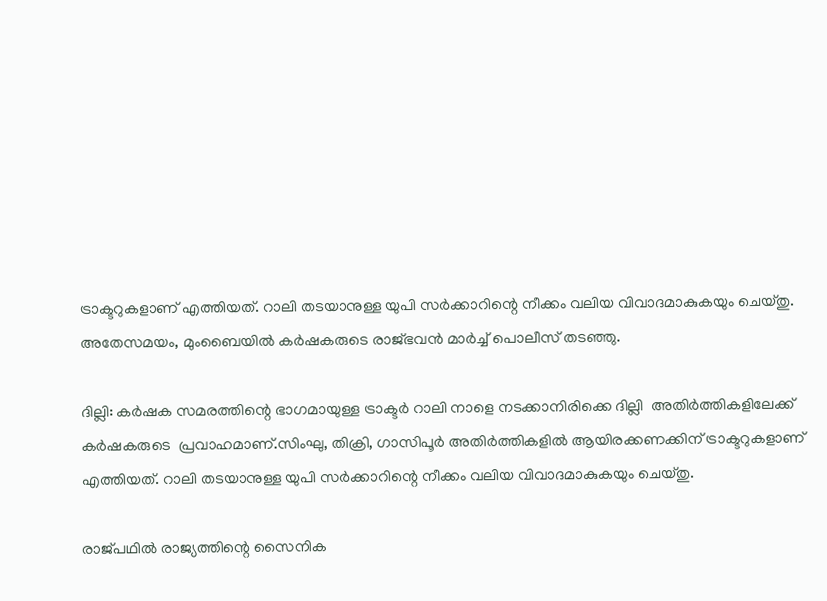ട്രാക്ടറുകളാണ് എത്തിയത്. റാലി തടയാനുള്ള യുപി സർക്കാറിന്റെ നീക്കം വലിയ വിവാദമാകുകയും ചെയ്തു. അതേസമയം, മുംബൈയിൽ കർഷകരുടെ രാജ്ഭവൻ മാർച്ച് പൊലീസ് തടഞ്ഞു.

ദില്ലി: കർഷക സമരത്തിന്റെ ഭാഗമായുള്ള ട്രാക്ടർ റാലി നാളെ നടക്കാനിരിക്കെ ദില്ലി  അതിർത്തികളിലേക്ക്  കർഷകരുടെ  പ്രവാഹമാണ്.സിംഘു, തിക്രി, ഗാസിപൂർ അതിർത്തികളിൽ ആയിരക്കണക്കിന് ട്രാക്ടറുകളാണ് എത്തിയത്. റാലി തടയാനുള്ള യുപി സർക്കാറിന്റെ നീക്കം വലിയ വിവാദമാകുകയും ചെയ്തു.

രാജ്പഥിൽ രാജ്യത്തിന്റെ സൈനിക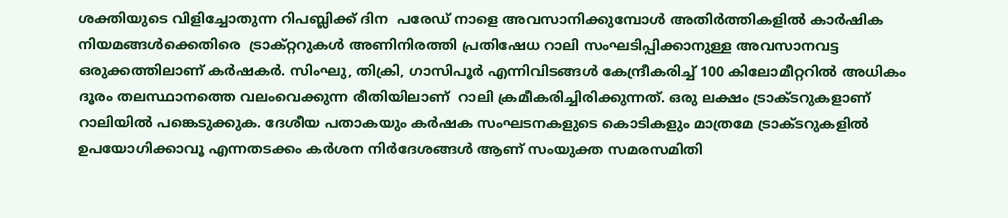ശക്തിയുടെ വിളിച്ചോതുന്ന റിപബ്ലിക്ക് ദിന  പരേഡ് നാളെ അവസാനിക്കുമ്പോൾ അതിർത്തികളിൽ കാർഷിക നിയമങ്ങൾക്കെതിരെ  ട്രാക്റ്ററുകൾ അണിനിരത്തി പ്രതിഷേധ റാലി സംഘടിപ്പിക്കാനുള്ള അവസാനവട്ട ഒരുക്കത്തിലാണ് കർഷകർ. സിംഘു, തിക്രി, ഗാസിപൂർ എന്നിവിടങ്ങൾ കേന്ദ്രീകരിച്ച് 100 കിലോമീറ്ററിൽ അധികം ദൂരം തലസ്ഥാനത്തെ വലംവെക്കുന്ന രീതിയിലാണ്  റാലി ക്രമീകരിച്ചിരിക്കുന്നത്. ഒരു ലക്ഷം ട്രാക്ടറുകളാണ് റാലിയിൽ പങ്കെടുക്കുക. ദേശീയ പതാകയും കര്‍ഷക സംഘടനകളുടെ കൊടികളും മാത്രമേ ട്രാക്ടറുകളിൽ  ഉപയോഗിക്കാവൂ എന്നതടക്കം കർശന നിർദേശങ്ങൾ ആണ് സംയുക്ത സമരസമിതി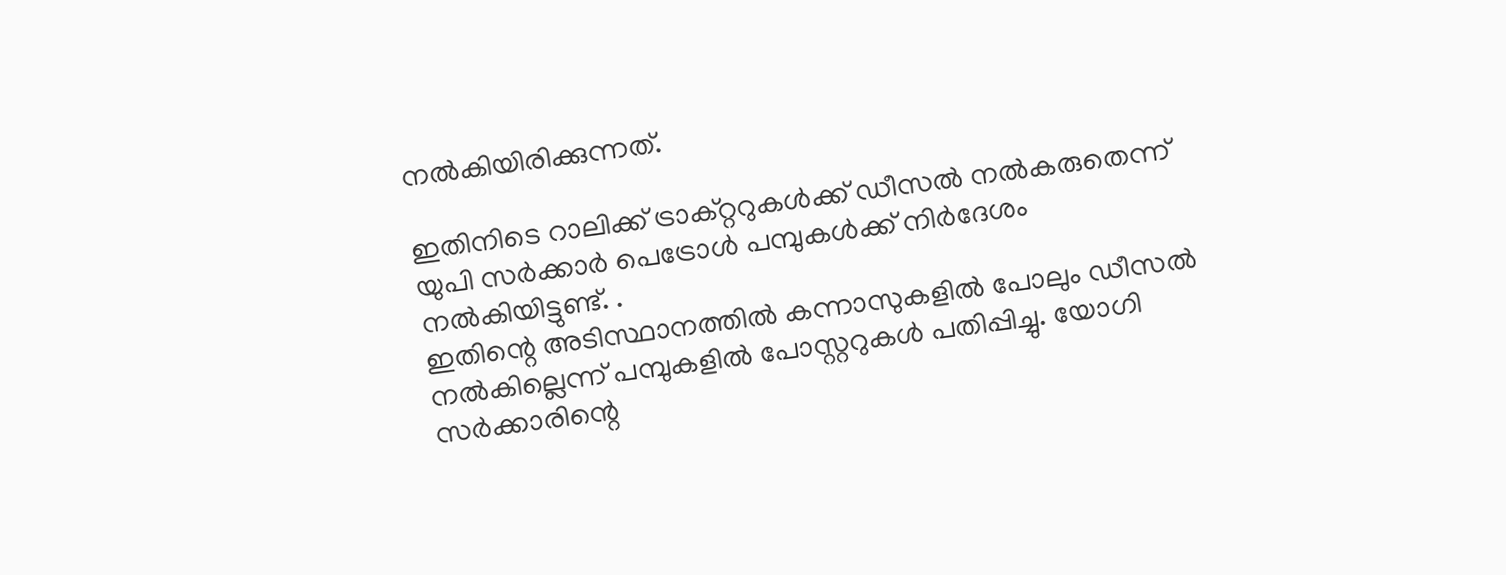നൽകിയിരിക്കുന്നത്.

ഇതിനിടെ റാലിക്ക് ട്രാക്റ്ററുകൾക്ക് ഡീസൽ നൽകരുതെന്ന് യുപി സർക്കാർ പെട്രോൾ പമ്പുകൾക്ക് നിർദേശം നൽകിയിട്ടുണ്ട്. .
ഇതിന്റെ അടിസ്ഥാനത്തിൽ കന്നാസുകളിൽ പോലും ഡീസൽ നൽകില്ലെന്ന് പമ്പുകളിൽ പോസ്റ്ററുകൾ പതിപ്പിച്ചു. യോഗി  സർക്കാരിന്റെ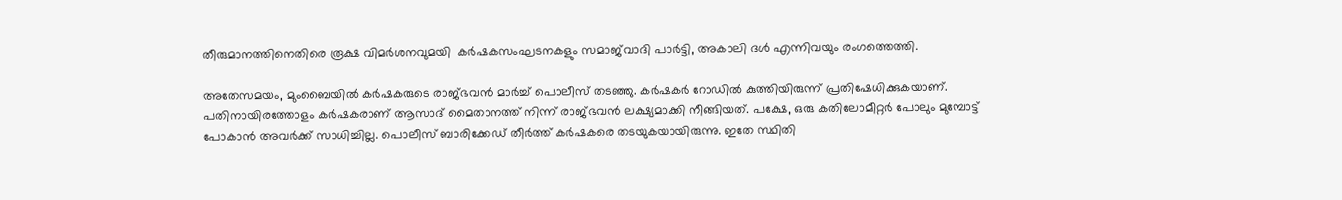തീരുമാനത്തിനെതിരെ രൂക്ഷ വിമർശനവുമയി  കർഷകസംഘടനകളും സമാജ്‌വാദി പാർട്ടി, അകാലി ദൾ എന്നിവയും രംഗത്തെത്തി.

അതേസമയം, മുംബൈയിൽ കർഷകരുടെ രാജ്ഭവൻ മാർച്ച് പൊലീസ് തടഞ്ഞു. കർഷകർ റോഡിൽ കുത്തിയിരുന്ന് പ്രതിഷേധിക്കുകയാണ്. പതിനായിരത്തോളം കർഷകരാണ് ആസാദ് മൈതാനത്ത് നിന്ന് രാജ്ഭവൻ ലക്ഷ്യമാക്കി നീങ്ങിയത്. പക്ഷേ, ഒരു കതിലോമീറ്റർ പോലും മുമ്പോട്ട് പോകാൻ അവർക്ക് സാധിച്ചില്ല. പൊലീസ് ബാരിക്കേഡ് തീർത്ത് കർഷകരെ തടയുകയായിരുന്നു. ഇതേ സ്ഥിതി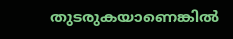തുടരുകയാണെങ്കിൽ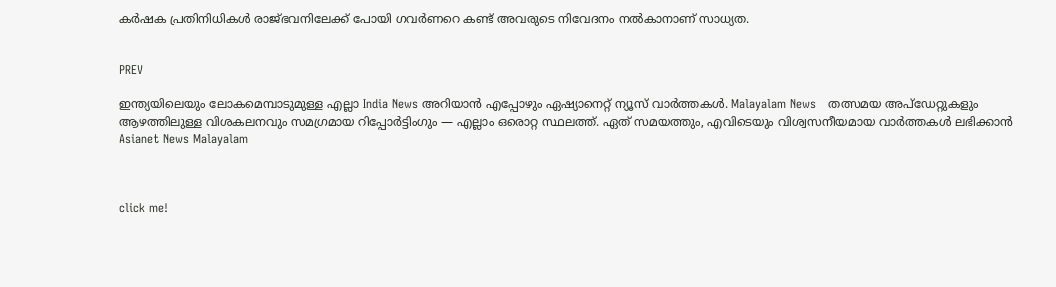കർഷക പ്രതിനിധികൾ രാജ്ഭവനിലേക്ക് പോയി ഗവർണറെ കണ്ട് അവരുടെ നിവേദനം നൽകാനാണ് സാധ്യത.


PREV

ഇന്ത്യയിലെയും ലോകമെമ്പാടുമുള്ള എല്ലാ India News അറിയാൻ എപ്പോഴും ഏഷ്യാനെറ്റ് ന്യൂസ് വാർത്തകൾ. Malayalam News   തത്സമയ അപ്‌ഡേറ്റുകളും ആഴത്തിലുള്ള വിശകലനവും സമഗ്രമായ റിപ്പോർട്ടിംഗും — എല്ലാം ഒരൊറ്റ സ്ഥലത്ത്. ഏത് സമയത്തും, എവിടെയും വിശ്വസനീയമായ വാർത്തകൾ ലഭിക്കാൻ Asianet News Malayalam



click me!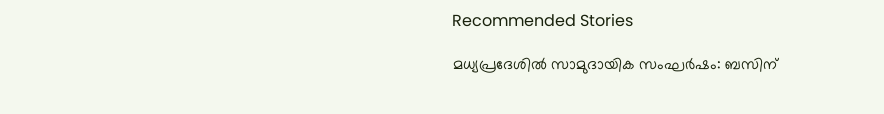Recommended Stories

മധ്യപ്രദേശിൽ സാമുദായിക സംഘർഷം: ബസിന്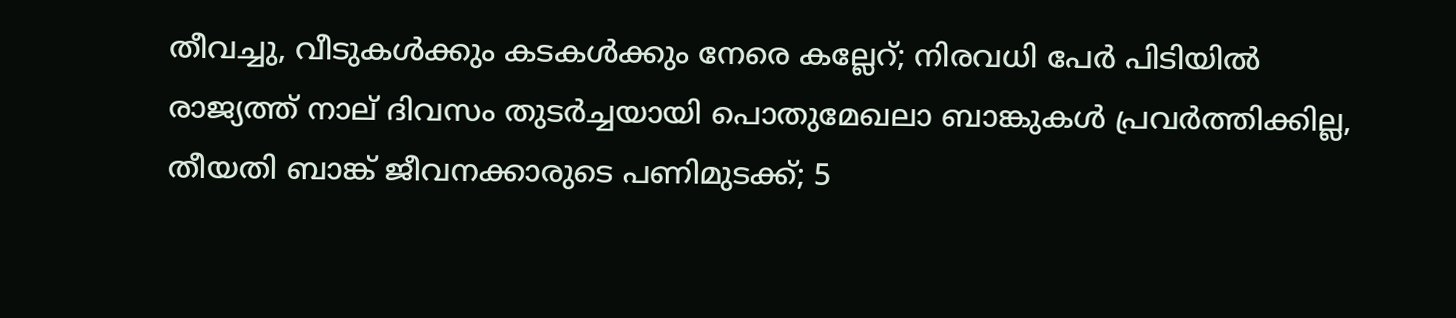തീവച്ചു, വീടുകൾക്കും കടകൾക്കും നേരെ കല്ലേറ്; നിരവധി പേർ പിടിയിൽ
രാജ്യത്ത് നാല് ദിവസം തുടർച്ചയായി പൊതുമേഖലാ ബാങ്കുകൾ പ്രവർത്തിക്കില്ല, തീയതി ബാങ്ക് ജീവനക്കാരുടെ പണിമുടക്ക്; 5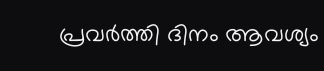പ്രവർത്തി ദിനം ആവശ്യം